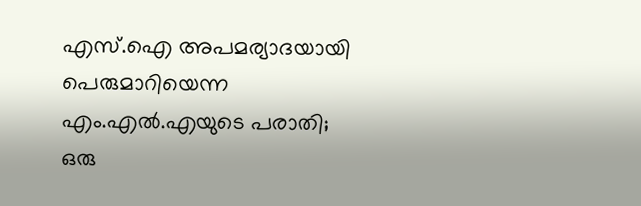എസ്.ഐ അപമര്യാദയായി പെരുമാറിയെന്ന എം.എല്‍.എയുടെ പരാതി; ഒരു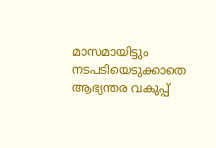മാസമായിട്ടും നടപടിയെടുക്കാതെ ആഭ്യന്തര വകുപ്പ്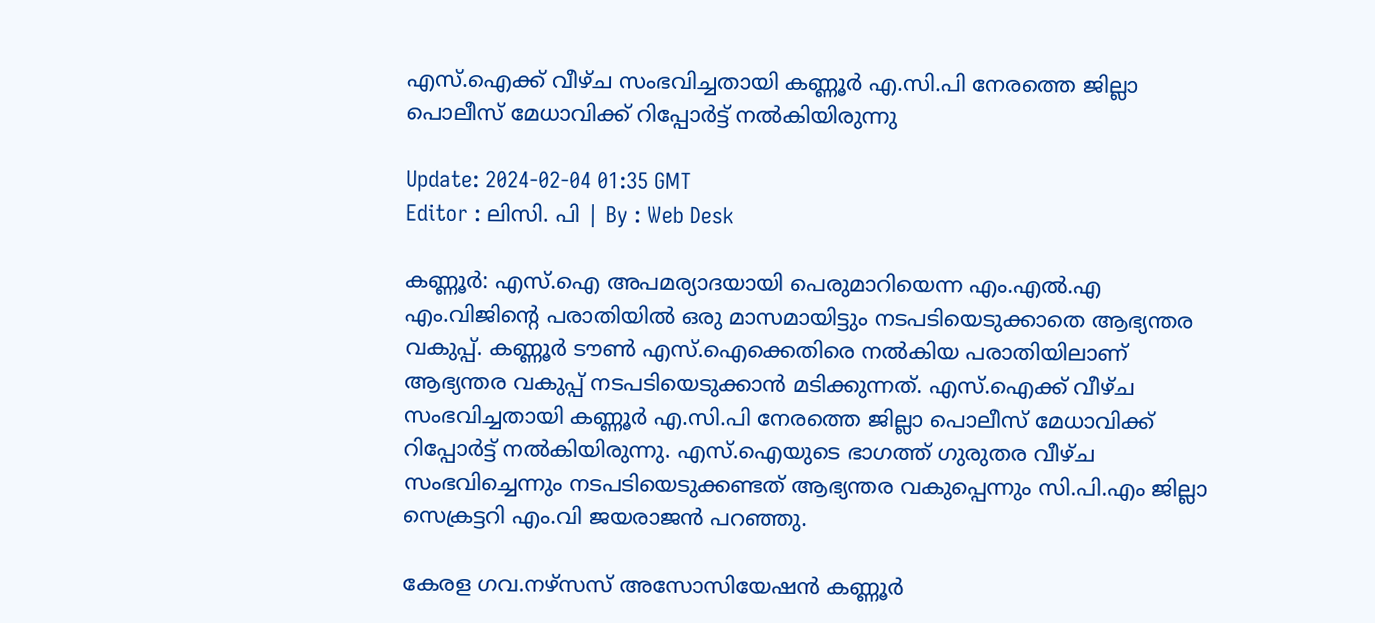എസ്.ഐക്ക് വീഴ്ച സംഭവിച്ചതായി കണ്ണൂർ എ.സി.പി നേരത്തെ ജില്ലാ പൊലീസ് മേധാവിക്ക് റിപ്പോർട്ട് നൽകിയിരുന്നു

Update: 2024-02-04 01:35 GMT
Editor : ലിസി. പി | By : Web Desk

കണ്ണൂർ: എസ്.ഐ അപമര്യാദയായി പെരുമാറിയെന്ന എം.എൽ.എ എം.വിജിന്റെ പരാതിയിൽ ഒരു മാസമായിട്ടും നടപടിയെടുക്കാതെ ആഭ്യന്തര വകുപ്പ്. കണ്ണൂർ ടൗൺ എസ്.ഐക്കെതിരെ നൽകിയ പരാതിയിലാണ് ആഭ്യന്തര വകുപ്പ് നടപടിയെടുക്കാൻ മടിക്കുന്നത്. എസ്.ഐക്ക് വീഴ്ച സംഭവിച്ചതായി കണ്ണൂർ എ.സി.പി നേരത്തെ ജില്ലാ പൊലീസ് മേധാവിക്ക് റിപ്പോർട്ട് നൽകിയിരുന്നു. എസ്.ഐയുടെ ഭാഗത്ത് ഗുരുതര വീഴ്ച സംഭവിച്ചെന്നും നടപടിയെടുക്കണ്ടത് ആഭ്യന്തര വകുപ്പെന്നും സി.പി.എം ജില്ലാ സെക്രട്ടറി എം.വി ജയരാജൻ പറഞ്ഞു.

കേരള ഗവ.നഴ്സസ് അസോസിയേഷൻ കണ്ണൂർ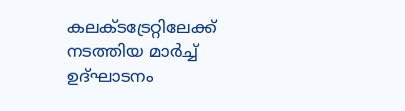കലക്ടട്രേറ്റിലേക്ക് നടത്തിയ മാർച്ച് ഉദ്ഘാടനം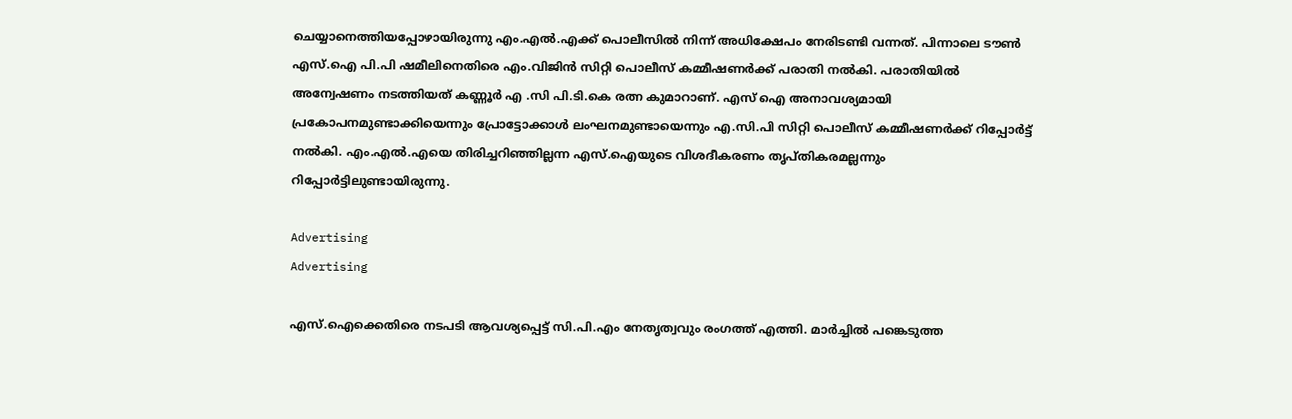ചെയ്യാനെത്തിയപ്പോഴായിരുന്നു എം.എൽ.എക്ക് പൊലീസിൽ നിന്ന് അധിക്ഷേപം നേരിടണ്ടി വന്നത്. പിന്നാലെ ടൗൺ എസ്.ഐ പി.പി ഷമീലിനെതിരെ എം.വിജിൻ സിറ്റി പൊലീസ് കമ്മീഷണർക്ക് പരാതി നൽകി. പരാതിയിൽ അന്വേഷണം നടത്തിയത് കണ്ണൂർ എ .സി പി.ടി.കെ രത്ന കുമാറാണ്. എസ് ഐ അനാവശ്യമായി പ്രകോപനമുണ്ടാക്കിയെന്നും പ്രോട്ടോക്കാൾ ലംഘനമുണ്ടായെന്നും എ.സി.പി സിറ്റി പൊലീസ് കമ്മീഷണർക്ക് റിപ്പോർട്ട് നൽകി. എം.എൽ.എയെ തിരിച്ചറിഞ്ഞില്ലന്ന എസ്.ഐയുടെ വിശദീകരണം തൃപ്തികരമല്ലന്നും റിപ്പോർട്ടിലുണ്ടായിരുന്നു.

Advertising
Advertising

എസ്.ഐക്കെതിരെ നടപടി ആവശ്യപ്പെട്ട് സി.പി.എം നേതൃത്വവും രംഗത്ത് എത്തി. മാർച്ചിൽ പങ്കെടുത്ത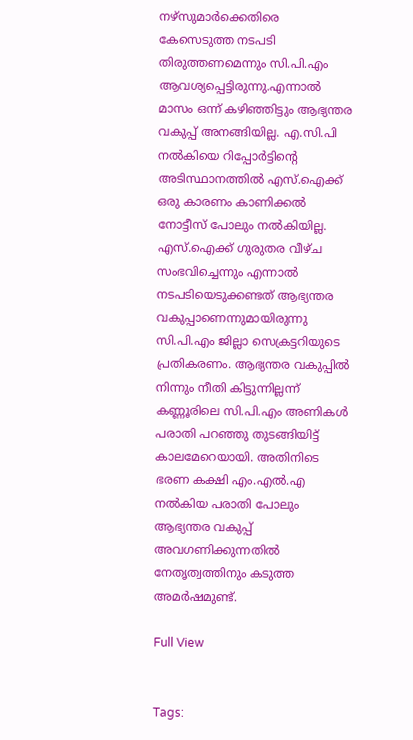നഴ്സുമാർക്കെതിരെ കേസെടുത്ത നടപടി തിരുത്തണമെന്നും സി.പി.എം ആവശ്യപ്പെട്ടിരുന്നു.എന്നാൽ മാസം ഒന്ന് കഴിഞ്ഞിട്ടും ആഭ്യന്തര വകുപ്പ് അനങ്ങിയില്ല. എ.സി.പി നൽകിയെ റിപ്പോർട്ടിന്‍റെ  അടിസ്ഥാനത്തിൽ എസ്.ഐക്ക് ഒരു കാരണം കാണിക്കൽ നോട്ടീസ് പോലും നൽകിയില്ല. എസ്.ഐക്ക് ഗുരുതര വീഴ്ച സംഭവിച്ചെന്നും എന്നാൽ നടപടിയെടുക്കണ്ടത് ആഭ്യന്തര വകുപ്പാണെന്നുമായിരുന്നു സി.പി.എം ജില്ലാ സെക്രട്ടറിയുടെ പ്രതികരണം. ആഭ്യന്തര വകുപ്പിൽ നിന്നും നീതി കിട്ടുന്നില്ലന്ന് കണ്ണൂരിലെ സി.പി.എം അണികൾ പരാതി പറഞ്ഞു തുടങ്ങിയിട്ട് കാലമേറെയായി. അതിനിടെ ഭരണ കക്ഷി എം.എൽ.എ നൽകിയ പരാതി പോലും ആഭ്യന്തര വകുപ്പ് അവഗണിക്കുന്നതിൽ നേതൃത്വത്തിനും കടുത്ത അമർഷമുണ്ട്.

Full View


Tags: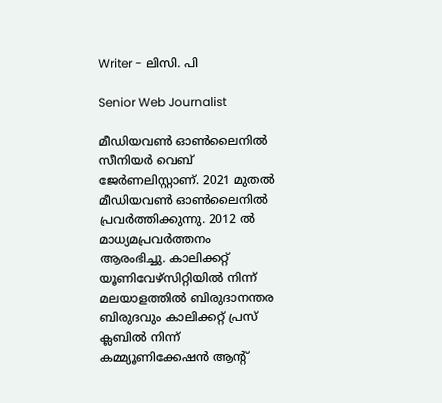Writer - ലിസി. പി

Senior Web Journalist

മീഡിയവൺ ഓൺലൈനിൽ സീനിയർ വെബ് ജേർണലിസ്റ്റാണ്. 2021 മുതൽ മീഡിയവൺ ഓൺലൈനിൽ പ്രവർത്തിക്കുന്നു. 2012 ല്‍ മാധ്യമപ്രവര്‍ത്തനം ആരംഭിച്ചു. കാലിക്കറ്റ് യൂണിവേഴ്‌സിറ്റിയിൽ നിന്ന് മലയാളത്തിൽ ബിരുദാനന്തര ബിരുദവും കാലിക്കറ്റ് പ്രസ് ക്ലബിൽ നിന്ന് കമ്മ്യൂണിക്കേഷൻ ആന്റ്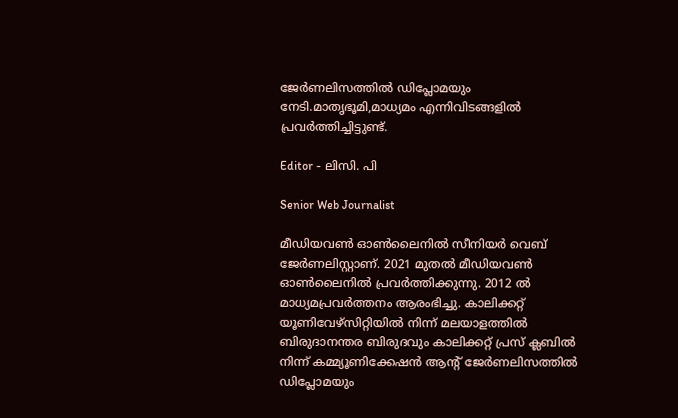ജേർണലിസത്തിൽ ഡിപ്ലോമയും നേടി.മാതൃഭൂമി,മാധ്യമം എന്നിവിടങ്ങളിൽ പ്രവർത്തിച്ചിട്ടുണ്ട്.

Editor - ലിസി. പി

Senior Web Journalist

മീഡിയവൺ ഓൺലൈനിൽ സീനിയർ വെബ് ജേർണലിസ്റ്റാണ്. 2021 മുതൽ മീഡിയവൺ ഓൺലൈനിൽ പ്രവർത്തിക്കുന്നു. 2012 ല്‍ മാധ്യമപ്രവര്‍ത്തനം ആരംഭിച്ചു. കാലിക്കറ്റ് യൂണിവേഴ്‌സിറ്റിയിൽ നിന്ന് മലയാളത്തിൽ ബിരുദാനന്തര ബിരുദവും കാലിക്കറ്റ് പ്രസ് ക്ലബിൽ നിന്ന് കമ്മ്യൂണിക്കേഷൻ ആന്റ് ജേർണലിസത്തിൽ ഡിപ്ലോമയും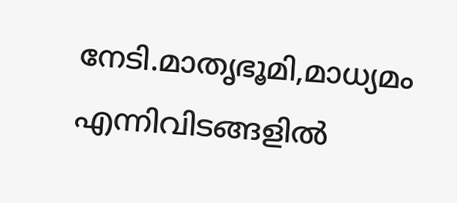നേടി.മാതൃഭൂമി,മാധ്യമം എന്നിവിടങ്ങളിൽ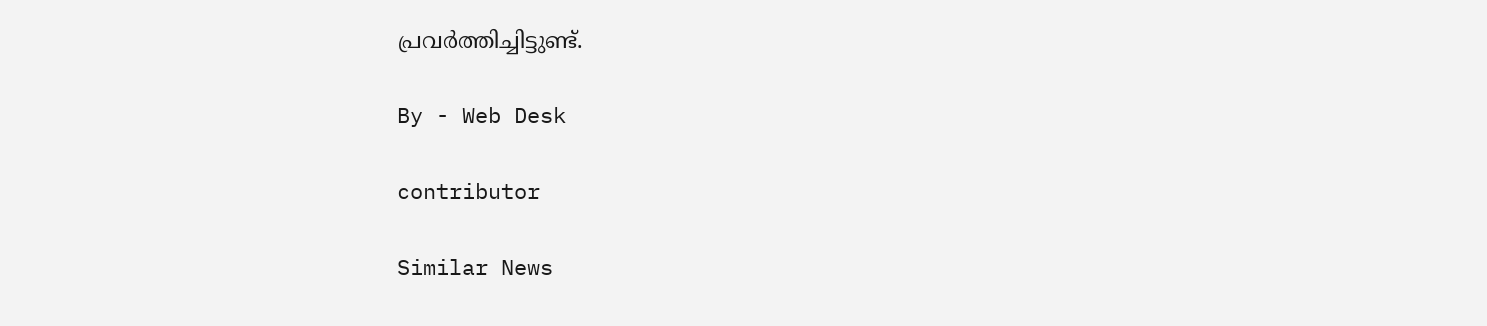പ്രവർത്തിച്ചിട്ടുണ്ട്.

By - Web Desk

contributor

Similar News